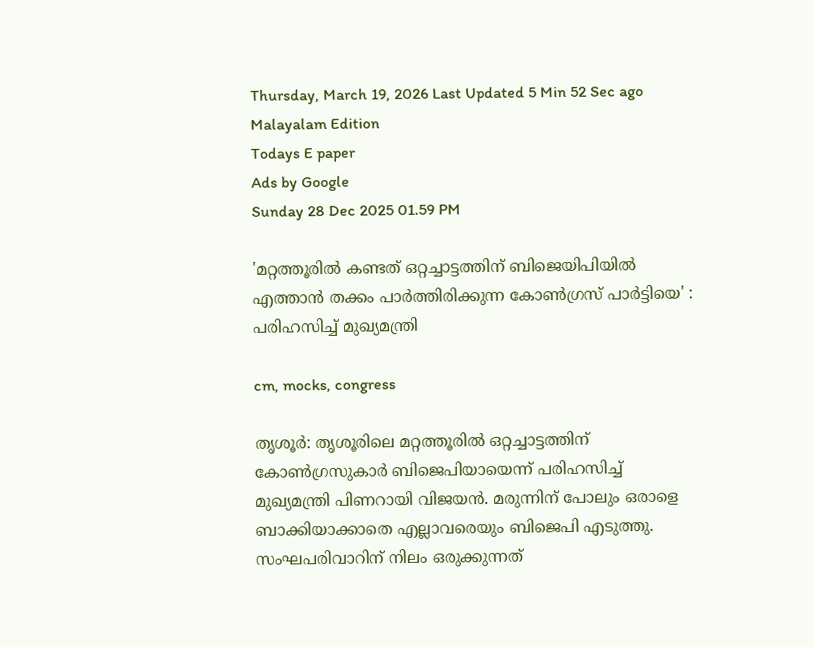Thursday, March 19, 2026 Last Updated 5 Min 52 Sec ago Malayalam Edition
Todays E paper
Ads by Google
Sunday 28 Dec 2025 01.59 PM

'മറ്റത്തൂരില്‍ കണ്ടത് ഒറ്റച്ചാട്ടത്തിന് ബിജെയിപിയില്‍ എത്താന്‍ തക്കം പാര്‍ത്തിരിക്കുന്ന കോണ്‍ഗ്രസ് പാര്‍ട്ടിയെ' : പരിഹസിച്ച് മുഖ്യമന്ത്രി

cm, mocks, congress

തൃശൂര്‍: തൃശൂരിലെ മറ്റത്തൂരില്‍ ഒറ്റച്ചാട്ടത്തിന് കോണ്‍ഗ്രസുകാര്‍ ബിജെപിയായെന്ന് പരിഹസിച്ച് മുഖ്യമന്ത്രി പിണറായി വിജയന്‍. മരുന്നിന് പോലും ഒരാളെ ബാക്കിയാക്കാതെ എല്ലാവരെയും ബിജെപി എടുത്തു. സംഘപരിവാറിന് നിലം ഒരുക്കുന്നത്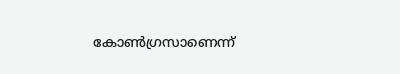കോണ്‍ഗ്രസാണെന്ന്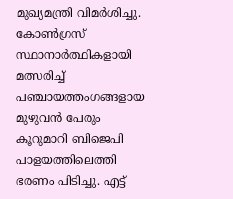മുഖ്യമന്ത്രി വിമര്‍ശിച്ചു. കോണ്‍ഗ്രസ് സ്ഥാനാര്‍ത്ഥികളായി മത്സരിച്ച് പഞ്ചായത്തംഗങ്ങളായ മുഴുവന്‍ പേരും കൂറുമാറി ബിജെപി പാളയത്തിലെത്തി ഭരണം പിടിച്ചു. എട്ട്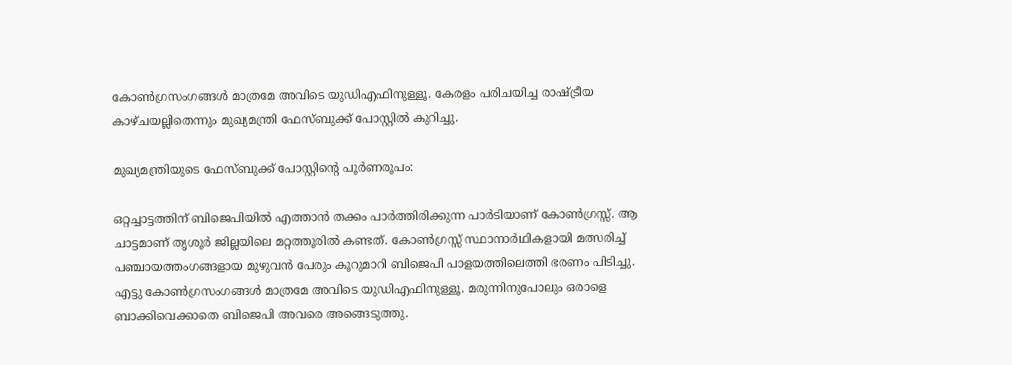കോണ്‍ഗ്രസംഗങ്ങള്‍ മാത്രമേ അവിടെ യുഡിഎഫിനുള്ളൂ. കേരളം പരിചയിച്ച രാഷ്ട്രീയ കാഴ്ചയല്ലിതെന്നും മുഖ്യമന്ത്രി ഫേസ്ബുക്ക് പോസ്റ്റില്‍ കുറിച്ചു.

മുഖ്യമന്ത്രിയുടെ ഫേസ്ബുക്ക് പോസ്റ്റിന്റെ പൂര്‍ണരൂപം:

ഒറ്റച്ചാട്ടത്തിന് ബിജെപിയില്‍ എത്താന്‍ തക്കം പാര്‍ത്തിരിക്കുന്ന പാര്‍ടിയാണ് കോണ്‍ഗ്രസ്സ്. ആ ചാട്ടമാണ് തൃശൂര്‍ ജില്ലയിലെ മറ്റത്തൂരില്‍ കണ്ടത്. കോണ്‍ഗ്രസ്സ് സ്ഥാനാര്‍ഥികളായി മത്സരിച്ച് പഞ്ചായത്തംഗങ്ങളായ മുഴുവന്‍ പേരും കൂറുമാറി ബിജെപി പാളയത്തിലെത്തി ഭരണം പിടിച്ചു. എട്ടു കോണ്‍ഗ്രസംഗങ്ങള്‍ മാത്രമേ അവിടെ യുഡിഎഫിനുള്ളൂ. മരുന്നിനുപോലും ഒരാളെ ബാക്കിവെക്കാതെ ബിജെപി അവരെ അങ്ങെടുത്തു.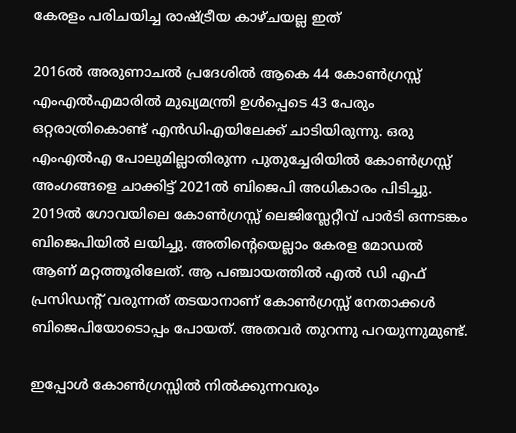കേരളം പരിചയിച്ച രാഷ്ട്രീയ കാഴ്ചയല്ല ഇത്

2016ല്‍ അരുണാചല്‍ പ്രദേശില്‍ ആകെ 44 കോണ്‍ഗ്രസ്സ് എംഎല്‍എമാരില്‍ മുഖ്യമന്ത്രി ഉള്‍പ്പെടെ 43 പേരും ഒറ്റരാത്രികൊണ്ട് എന്‍ഡിഎയിലേക്ക് ചാടിയിരുന്നു. ഒരു എംഎല്‍എ പോലുമില്ലാതിരുന്ന പുതുച്ചേരിയില്‍ കോണ്‍ഗ്രസ്സ് അംഗങ്ങളെ ചാക്കിട്ട് 2021ല്‍ ബിജെപി അധികാരം പിടിച്ചു. 2019ല്‍ ഗോവയിലെ കോണ്‍ഗ്രസ്സ് ലെജിസ്ലേറ്റീവ് പാര്‍ടി ഒന്നടങ്കം ബിജെപിയില്‍ ലയിച്ചു. അതിന്റെയെല്ലാം കേരള മോഡല്‍ ആണ് മറ്റത്തൂരിലേത്. ആ പഞ്ചായത്തില്‍ എല്‍ ഡി എഫ് പ്രസിഡന്റ് വരുന്നത് തടയാനാണ് കോണ്‍ഗ്രസ്സ് നേതാക്കള്‍ ബിജെപിയോടൊപ്പം പോയത്. അതവര്‍ തുറന്നു പറയുന്നുമുണ്ട്.

ഇപ്പോള്‍ കോണ്‍ഗ്രസ്സില്‍ നില്‍ക്കുന്നവരും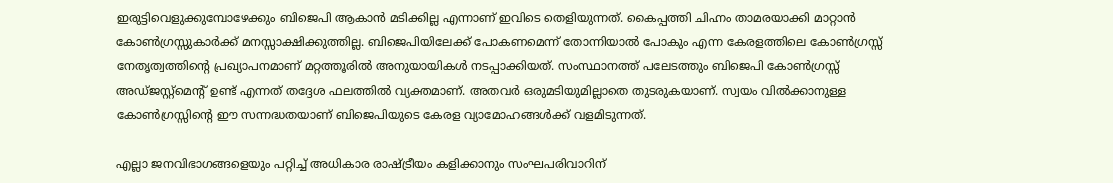ഇരുട്ടിവെളുക്കുമ്പോഴേക്കും ബിജെപി ആകാന്‍ മടിക്കില്ല എന്നാണ് ഇവിടെ തെളിയുന്നത്. കൈപ്പത്തി ചിഹ്നം താമരയാക്കി മാറ്റാന്‍ കോണ്‍ഗ്രസ്സുകാര്‍ക്ക് മനസ്സാക്ഷിക്കുത്തില്ല. ബിജെപിയിലേക്ക് പോകണമെന്ന് തോന്നിയാല്‍ പോകും എന്ന കേരളത്തിലെ കോണ്‍ഗ്രസ്സ് നേതൃത്വത്തിന്റെ പ്രഖ്യാപനമാണ് മറ്റത്തൂരില്‍ അനുയായികള്‍ നടപ്പാക്കിയത്. സംസ്ഥാനത്ത് പലേടത്തും ബിജെപി കോണ്‍ഗ്രസ്സ് അഡ്ജസ്റ്റ്‌മെന്റ് ഉണ്ട് എന്നത് തദ്ദേശ ഫലത്തില്‍ വ്യക്തമാണ്. അതവര്‍ ഒരുമടിയുമില്ലാതെ തുടരുകയാണ്. സ്വയം വില്‍ക്കാനുള്ള കോണ്‍ഗ്രസ്സിന്റെ ഈ സന്നദ്ധതയാണ് ബിജെപിയുടെ കേരള വ്യാമോഹങ്ങള്‍ക്ക് വളമിടുന്നത്.

എല്ലാ ജനവിഭാഗങ്ങളെയും പറ്റിച്ച് അധികാര രാഷ്ട്രീയം കളിക്കാനും സംഘപരിവാറിന്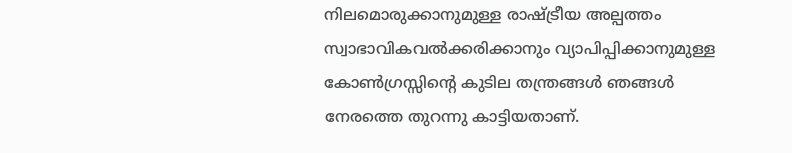നിലമൊരുക്കാനുമുള്ള രാഷ്ട്രീയ അല്പത്തം സ്വാഭാവികവല്‍ക്കരിക്കാനും വ്യാപിപ്പിക്കാനുമുള്ള കോണ്‍ഗ്രസ്സിന്റെ കുടില തന്ത്രങ്ങള്‍ ഞങ്ങള്‍ നേരത്തെ തുറന്നു കാട്ടിയതാണ്.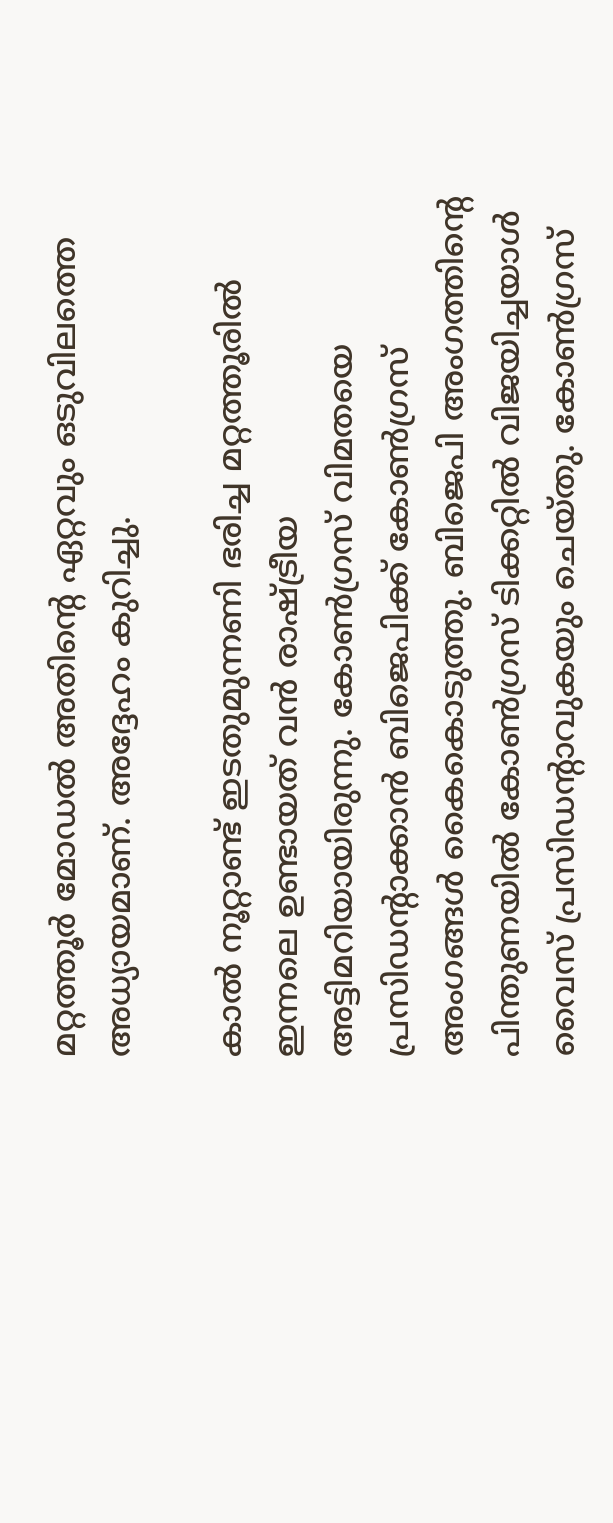മറ്റത്തൂര്‍ മോഡല്‍ അതിന്റെ ഏറ്റവും ഒടുവിലത്തെ അധ്യായമാണ്. അദ്ദേഹം കുറിച്ചു.

കാല്‍ നൂറ്റാണ്ട് ഇടതുമുന്നണി ഭരിച്ച മറ്റത്തൂരില്‍ ഇന്നലെ ഉണ്ടായത് വന്‍ രാഷ്ട്രീയ അട്ടിമറിയായിരുന്നു. കോണ്‍ഗ്രസ് വിമതയെ പ്രസിഡന്റാക്കാന്‍ ബിജെപിക്ക് കോണ്‍ഗ്രസ് അംഗങ്ങള്‍ കൈകൊടുത്തു. ബിജെപി അംഗത്തിന്റെ പിന്തുണയില്‍ കോണ്‍ഗ്രസ് ടിക്കറ്റില്‍ വിജയിച്ചയാള്‍ വൈസ് പ്രസിഡന്റാവുകയും ചെയ്തു. കോണ്‍ഗ്രസ്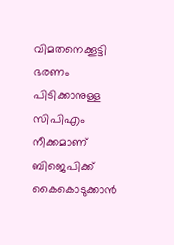വിമതനെക്കൂട്ടി ഭരണം പിടിക്കാനുള്ള സിപിഎം നീക്കമാണ് ബിജെപിക്ക് കൈകൊടുക്കാന്‍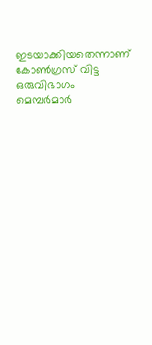ഇടയാക്കിയതെന്നാണ് കോണ്‍ഗ്രസ് വിട്ട ഒരുവിഭാഗം മെമ്പര്‍മാര്‍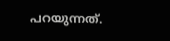പറയുന്നത്.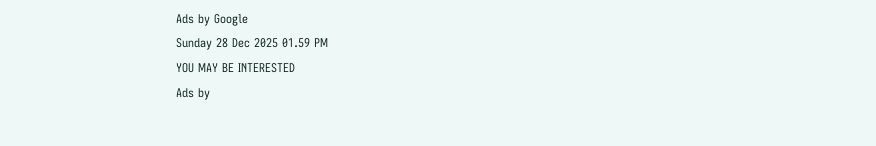Ads by Google
Sunday 28 Dec 2025 01.59 PM
YOU MAY BE INTERESTED
Ads by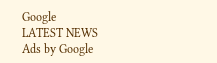Google
LATEST NEWS
Ads by Google